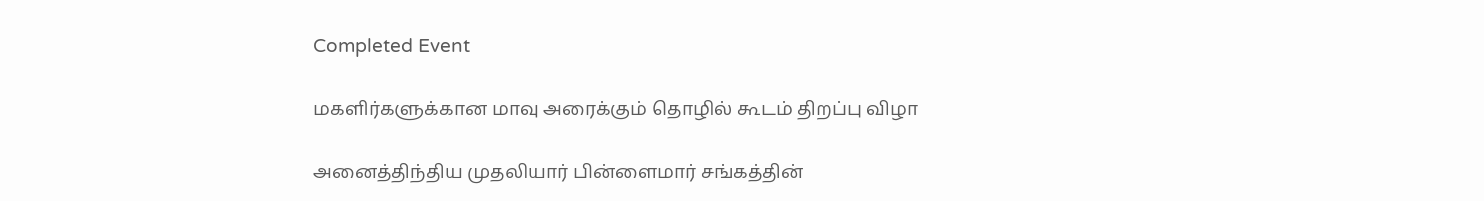Completed Event

மகளிர்களுக்கான மாவு அரைக்கும் தொழில் கூடம் திறப்பு விழா

அனைத்திந்திய முதலியார் பின்ளைமார் சங்கத்தின்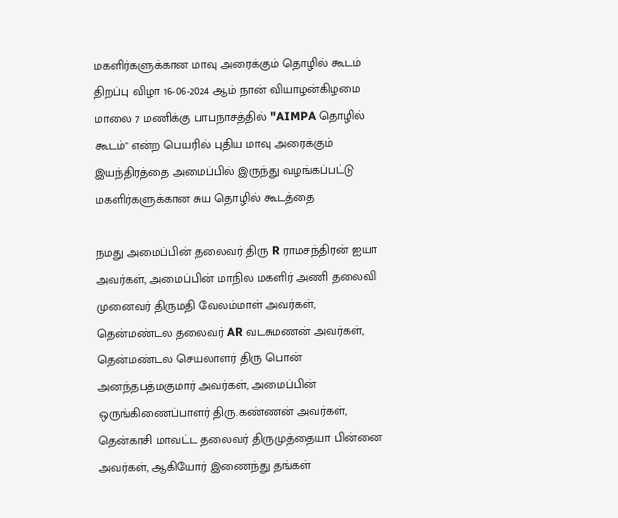மகளிர்களுக்கான மாவு அரைக்கும் தொழில் கூடம் திறப்பு விழா 16-06-2024 ஆம் நான் வியாழன்கிழமை மாலை 7 மணிக்கு பாபநாசத்தில் "AIMPA தொழில் கூடம்" என்ற பெயரில் புதிய மாவு அரைக்கும் இயந்திரத்தை அமைப்பில் இருந்து வழங்கப்பட்டு மகளிர்களுக்கான சுய தொழில் கூடத்தை

நமது அமைப்பின் தலைவர் திரு R ராமசந்திரன் ஐயா அவர்கள், அமைப்பின் மாநில மகளிர் அணி தலைவி முனைவர் திருமதி வேலம்மாள் அவர்கள், தென்மண்டல தலைவர் AR வடசுமணன் அவர்கள், தென்மண்டல செயலாளர் திரு பொன் அனந்தபத்மகுமார் அவர்கள், அமைப்பின் ஒருங்கிணைப்பாளர் திரு.கண்ணன் அவர்கள், தென்காசி மாவட்ட தலைவர் திருமுத்தையா பின்னை அவர்கள், ஆகியோர் இணைந்து தங்கள்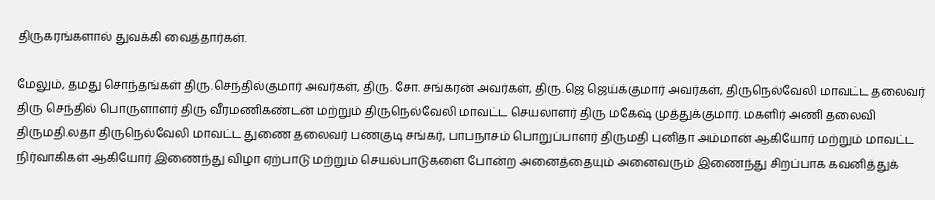திருகரங்களால் துவக்கி வைத்தார்கள்.

மேலும், தமது சொந்தங்கள் திரு.செந்தில்குமார் அவர்கள், திரு. சோ. சங்கரன் அவர்கள், திரு.ஜெ ஜெய்க்குமார் அவர்கள், திருநெல்வேலி மாவட்ட தலைவர் திரு செந்தில் பொருளாளர் திரு வீரமணிகண்டன் மற்றும் திருநெல்வேலி மாவட்ட செயலாளர் திரு மகேஷ் முத்துக்குமார். மகளிர் அணி தலைவி திருமதி.லதா திருநெல்வேலி மாவட்ட துணை தலைவர் பணகுடி சங்கர், பாபநாசம் பொறுப்பாளர் திருமதி புனிதா அம்மான் ஆகியோர் மற்றும் மாவட்ட நிர்வாகிகள் ஆகியோர் இணைந்து விழா ஏற்பாடு மற்றும் செயல்பாடுகளை போன்ற அனைத்தையும் அனைவரும் இணைந்து சிறப்பாக கவனித்துக்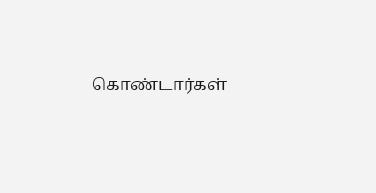கொண்டார்கள்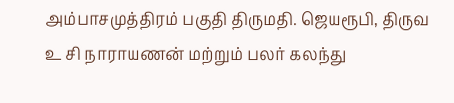அம்பாசமுத்திரம் பகுதி திருமதி. ஜெயரூபி, திருவ உ சி நாராயணன் மற்றும் பலர் கலந்து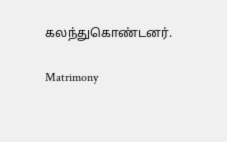கலந்துகொண்டனர்.

Matrimony